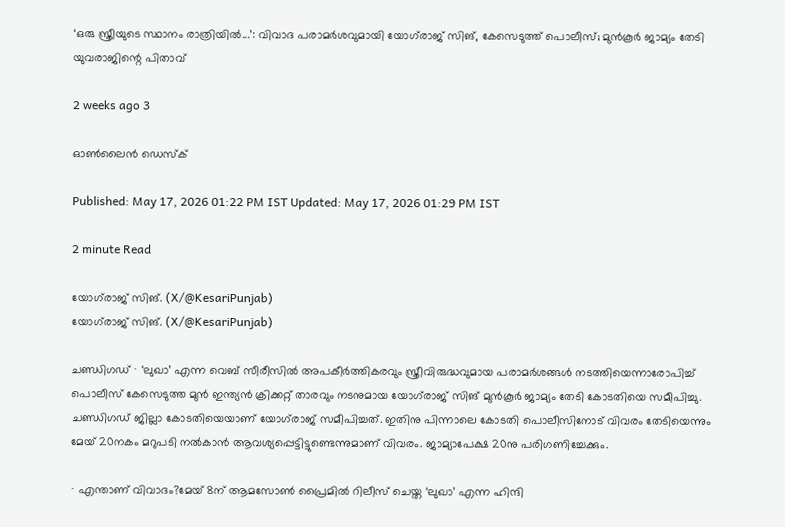‘ഒരു സ്ത്രീയുടെ സ്ഥാനം രാത്രിയിൽ...’: വിവാദ പരാമർശവുമായി യോഗ്‌രാജ് സിങ്, കേസെടുത്ത് പൊലീസ്; മുൻകൂർ ജാമ്യം തേടി യുവരാജിന്റെ പിതാവ്

2 weeks ago 3

ഓൺലൈൻ ഡെസ്‌ക്

Published: May 17, 2026 01:22 PM IST Updated: May 17, 2026 01:29 PM IST

2 minute Read

യോഗ്‌‍രാജ് സിങ്. (X/@KesariPunjab)
യോഗ്‌‍രാജ് സിങ്. (X/@KesariPunjab)

ചണ്ഡിഗഡ് ∙ ‘ലുഖാ’ എന്ന വെബ് സീരീസിൽ അപകീർത്തികരവും സ്ത്രീവിരുദ്ധവുമായ പരാമർശങ്ങൾ നടത്തിയെന്നാരോപിച്ച് പൊലീസ് കേസെടുത്ത മുൻ ഇന്ത്യൻ ക്രിക്കറ്റ് താരവും നടനുമായ യോഗ്‌രാജ് സിങ് മുൻകൂർ ജാമ്യം തേടി കോടതിയെ സമീപിച്ചു. ചണ്ഡിഗഡ് ജില്ലാ കോടതിയെയാണ് യോഗ്‌രാജ് സമീപിച്ചത്. ഇതിനു പിന്നാലെ കോടതി പൊലീസിനോട് വിവരം തേടിയെന്നും മേയ് 20നകം മറുപടി നൽകാൻ ആവശ്യപ്പെട്ടിട്ടുണ്ടെന്നുമാണ് വിവരം. ജാമ്യാപേക്ഷ 20നു പരിഗണിച്ചേക്കും.

∙ എന്താണ് വിവാദം?മേയ് 8ന് ആമസോൺ പ്രൈമിൽ റിലീസ് ചെയ്ത ‘ലുഖാ’ എന്ന ഹിന്ദി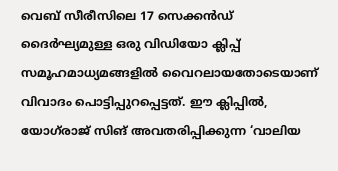വെബ് സീരീസിലെ 17 സെക്കൻഡ് ദൈർഘ്യമുള്ള ഒരു വിഡിയോ ക്ലിപ്പ് സമൂഹമാധ്യമങ്ങളിൽ വൈറലായതോടെയാണ് വിവാദം പൊട്ടിപ്പുറപ്പെട്ടത്. ഈ ക്ലിപ്പിൽ, യോഗ്‌രാജ് സിങ് അവതരിപ്പിക്കുന്ന ‘വാലിയ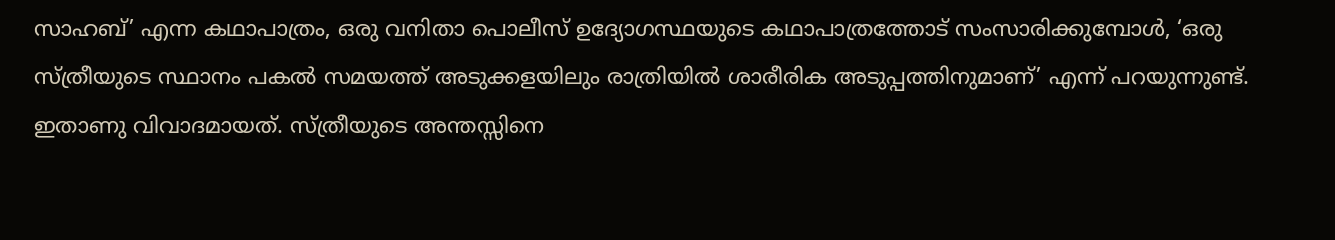സാഹബ്’ എന്ന കഥാപാത്രം, ഒരു വനിതാ പൊലീസ് ഉദ്യോഗസ്ഥയുടെ കഥാപാത്രത്തോട് സംസാരിക്കുമ്പോൾ, ‘ഒരു സ്ത്രീയുടെ സ്ഥാനം പകൽ സമയത്ത് അടുക്കളയിലും രാത്രിയിൽ ശാരീരിക അടുപ്പത്തിനുമാണ്’ എന്ന് പറയുന്നുണ്ട്. ഇതാണു വിവാദമായത്. സ്ത്രീയുടെ അന്തസ്സിനെ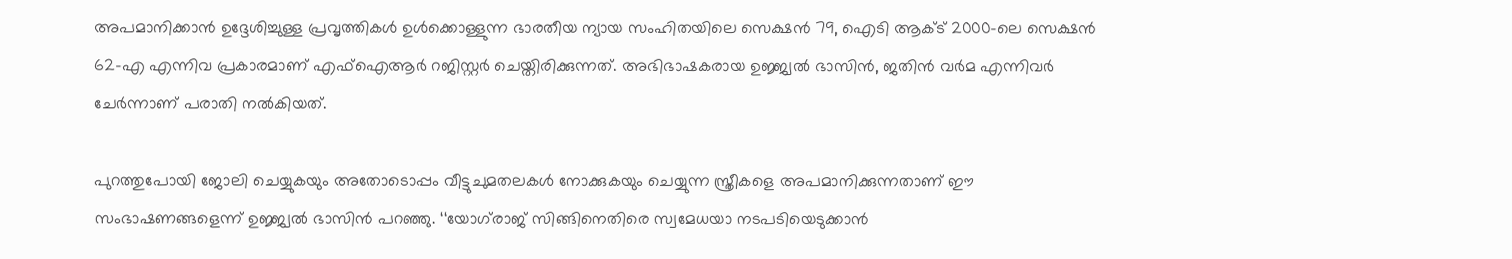അപമാനിക്കാൻ ഉദ്ദേശിച്ചുള്ള പ്രവൃത്തികൾ ഉൾക്കൊള്ളുന്ന ഭാരതീയ ന്യായ സംഹിതയിലെ സെക്ഷൻ 79, ഐടി ആക്ട് 2000-ലെ സെക്ഷൻ 62-എ എന്നിവ പ്രകാരമാണ് എഫ്ഐആർ റജിസ്റ്റർ ചെയ്തിരിക്കുന്നത്. അഭിഭാഷകരായ ഉജ്ജ്വൽ ഭാസിൻ, ജതിൻ വർമ എന്നിവർ ചേർന്നാണ് പരാതി നൽകിയത്.

പുറത്തുപോയി ജോലി ചെയ്യുകയും അതോടൊപ്പം വീട്ടുചുമതലകൾ നോക്കുകയും ചെയ്യുന്ന സ്ത്രീകളെ അപമാനിക്കുന്നതാണ് ഈ സംഭാഷണങ്ങളെന്ന് ഉജ്ജ്വൽ ഭാസിൻ പറഞ്ഞു. ‘‘യോഗ്‍രാജ് സിങ്ങിനെതിരെ സ്വമേധയാ നടപടിയെടുക്കാൻ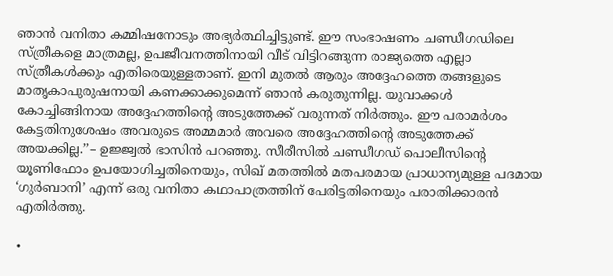ഞാൻ വനിതാ കമ്മിഷനോടും അഭ്യർത്ഥിച്ചിട്ടുണ്ട്. ഈ സംഭാഷണം ചണ്ഡീഗഡിലെ സ്ത്രീകളെ മാത്രമല്ല, ഉപജീവനത്തിനായി വീട് വിട്ടിറങ്ങുന്ന രാജ്യത്തെ എല്ലാ സ്ത്രീകൾക്കും എതിരെയുള്ളതാണ്. ഇനി മുതൽ ആരും അദ്ദേഹത്തെ തങ്ങളുടെ മാതൃകാപുരുഷനായി കണക്കാക്കുമെന്ന് ഞാൻ കരുതുന്നില്ല. യുവാക്കൾ കോച്ചിങ്ങിനായ അദ്ദേഹത്തിന്റെ അടുത്തേക്ക് വരുന്നത് നിർത്തും. ഈ പരാമർശം കേട്ടതിനുശേഷം അവരുടെ അമ്മമാർ അവരെ അദ്ദേഹത്തിന്റെ അടുത്തേക്ക് അയക്കില്ല.’’– ഉജ്ജ്വൽ ഭാസിൻ പറഞ്ഞു. സീരീസിൽ ചണ്ഡീഗഡ് പൊലീസിന്റെ യൂണിഫോം ഉപയോഗിച്ചതിനെയും, സിഖ് മതത്തിൽ മതപരമായ പ്രാധാന്യമുള്ള പദമായ ‘ഗുർബാനി’ എന്ന് ഒരു വനിതാ കഥാപാത്രത്തിന് പേരിട്ടതിനെയും പരാതിക്കാരൻ എതിർത്തു.

∙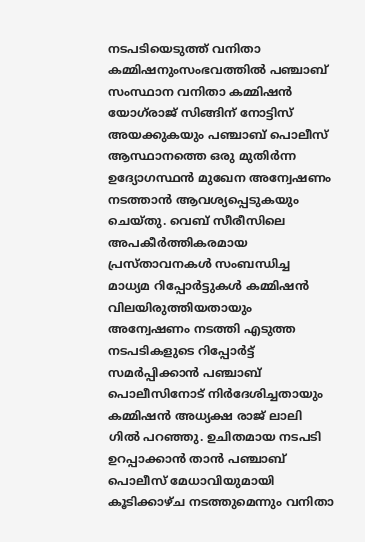നടപടിയെടുത്ത് വനിതാ കമ്മിഷനുംസംഭവത്തിൽ പഞ്ചാബ് സംസ്ഥാന വനിതാ കമ്മിഷൻ യോഗ്‌രാജ് സിങ്ങിന് നോട്ടിസ് അയക്കുകയും പഞ്ചാബ് പൊലീസ് ആസ്ഥാനത്തെ ഒരു മുതിർന്ന ഉദ്യോഗസ്ഥൻ മുഖേന അന്വേഷണം നടത്താൻ ആവശ്യപ്പെടുകയും ചെയ്തു. വെബ് സീരീസിലെ അപകീർത്തികരമായ പ്രസ്താവനകൾ സംബന്ധിച്ച മാധ്യമ റിപ്പോർട്ടുകൾ കമ്മിഷൻ വിലയിരുത്തിയതായും അന്വേഷണം നടത്തി എടുത്ത നടപടികളുടെ റിപ്പോർട്ട് സമർപ്പിക്കാൻ പഞ്ചാബ് പൊലീസിനോട് നിർദേശിച്ചതായും കമ്മിഷൻ അധ്യക്ഷ രാജ് ലാലി ഗിൽ പറഞ്ഞു. ഉചിതമായ നടപടി ഉറപ്പാക്കാൻ താൻ പഞ്ചാബ് പൊലീസ് മേധാവിയുമായി കൂടിക്കാഴ്ച നടത്തുമെന്നും വനിതാ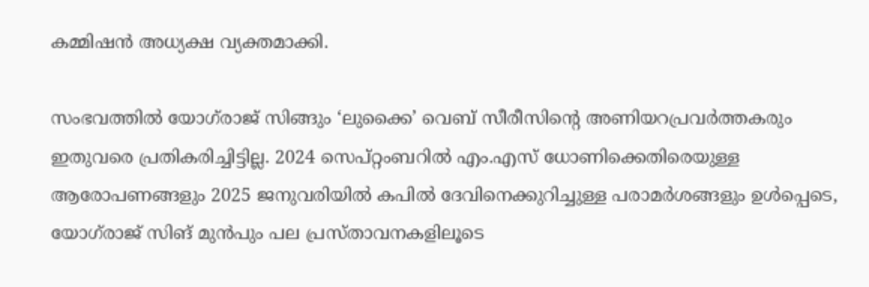കമ്മിഷൻ അധ്യക്ഷ വ്യക്തമാക്കി.

സംഭവത്തിൽ യോഗ്‌രാജ് സിങ്ങും ‘ലുക്കൈ’ വെബ് സീരീസിന്റെ അണിയറപ്രവർത്തകരും ഇതുവരെ പ്രതികരിച്ചിട്ടില്ല. 2024 സെപ്റ്റംബറിൽ എം.എസ് ധോണിക്കെതിരെയുള്ള ആരോപണങ്ങളും 2025 ജനുവരിയിൽ കപിൽ ദേവിനെക്കുറിച്ചുള്ള പരാമർശങ്ങളും ഉൾപ്പെടെ, യോഗ്‌രാജ് സിങ് മുൻപും പല പ്രസ്താവനകളിലൂടെ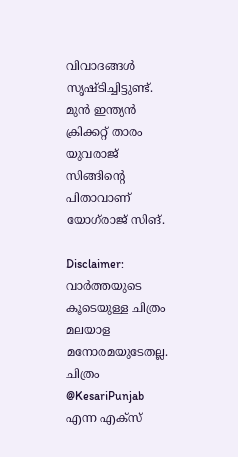വിവാദങ്ങൾ സൃഷ്ടിച്ചിട്ടുണ്ട്. മുൻ ഇന്ത്യൻ ക്രിക്കറ്റ് താരം യുവരാജ് സിങ്ങിന്റെ പിതാവാണ് യോഗ്‌‍രാജ് സിങ്.

Disclaimer: വാർത്തയു‍ടെ കൂടെയുള്ള ചിത്രം മലയാള മനോരമയുടേതല്ല. ചിത്രം @KesariPunjab എന്ന എക്സ്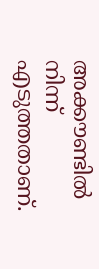അക്കൗണ്ടിൽ നിന്ന് എടുത്തതാണ്.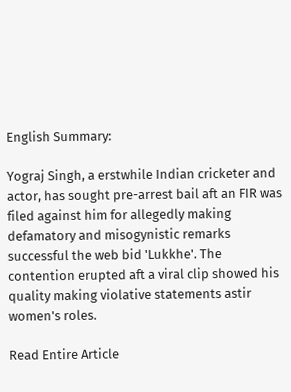English Summary:

Yograj Singh, a erstwhile Indian cricketer and actor, has sought pre-arrest bail aft an FIR was filed against him for allegedly making defamatory and misogynistic remarks successful the web bid 'Lukkhe'. The contention erupted aft a viral clip showed his quality making violative statements astir women's roles.

Read Entire Article